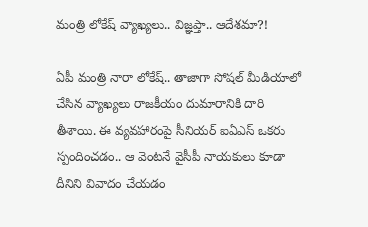మంత్రి లోకేష్ వ్యాఖ్య‌లు.. విజ్ఞ‌ప్తా.. ఆదేశ‌మా?!

ఏపీ మంత్రి నారా లోకేష్.. తాజాగా సోష‌ల్ మీడియాలో చేసిన వ్యాఖ్య‌లు రాజ‌కీయం దుమారానికి దారి తీశాయి. ఈ వ్య‌వ‌హారంపై సీనియ‌ర్ ఐఏఎస్ ఒక‌రు స్పందించ‌డం.. ఆ వెంట‌నే వైసీపీ నాయ‌కులు కూడా దీనిని వివాదం చేయ‌డం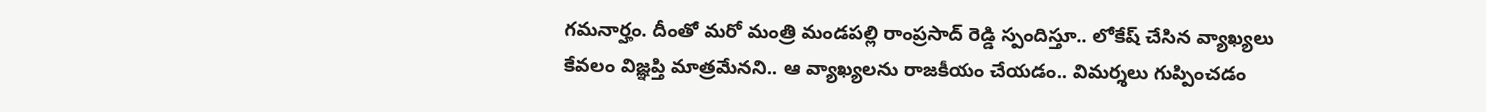గ‌మ‌నార్హం. దీంతో మ‌రో మంత్రి మండ‌ప‌ల్లి రాంప్ర‌సాద్ రెడ్డి స్పందిస్తూ.. లోకేష్ చేసిన వ్యాఖ్య‌లు కేవ‌లం విజ్ఞ‌ప్తి మాత్ర‌మేన‌ని.. ఆ వ్యాఖ్య‌ల‌ను రాజ‌కీయం చేయ‌డం.. విమ‌ర్శ‌లు గుప్పించడం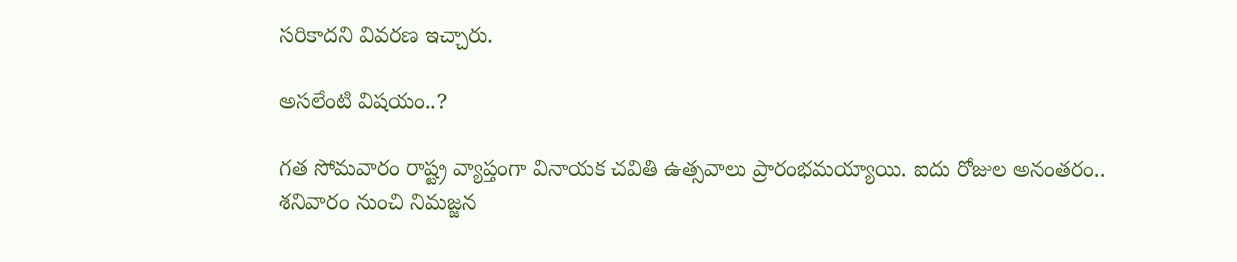స‌రికాద‌ని వివ‌ర‌ణ ఇచ్చారు.

అస‌లేంటి విష‌యం..?

గ‌త సోమవారం రాష్ట్ర వ్యాప్తంగా వినాయ‌క చ‌వితి ఉత్స‌వాలు ప్రారంభ‌మ‌య్యాయి. ఐదు రోజుల అనంత‌రం.. శ‌నివారం నుంచి నిమ‌జ్జన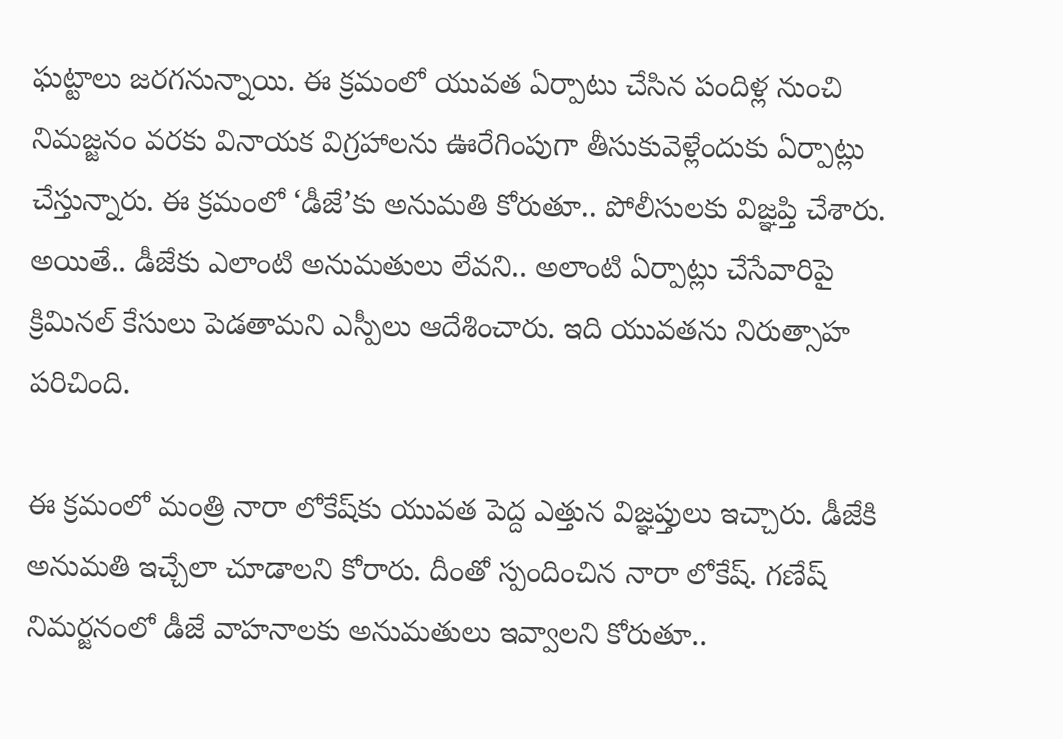ఘ‌ట్టాలు జ‌ర‌గ‌నున్నాయి. ఈ క్ర‌మంలో యువ‌త ఏర్పాటు చేసిన పందిళ్ల నుంచి నిమజ్జ‌నం వ‌ర‌కు వినాయ‌క విగ్ర‌హాల‌ను ఊరేగింపుగా తీసుకువెళ్లేందుకు ఏర్పాట్లు చేస్తున్నారు. ఈ క్ర‌మంలో ‘డీజే’కు అనుమ‌తి కోరుతూ.. పోలీసుల‌కు విజ్ఞ‌ప్తి చేశారు. అయితే.. డీజేకు ఎలాంటి అనుమ‌తులు లేవ‌ని.. అలాంటి ఏర్పాట్లు చేసేవారిపై క్రిమిన‌ల్ కేసులు పెడ‌తామ‌ని ఎస్పీలు ఆదేశించారు. ఇది యువ‌త‌ను నిరుత్సాహ ప‌రిచింది.

ఈ క్ర‌మంలో మంత్రి నారా లోకేష్‌కు యువ‌త పెద్ద ఎత్తున విజ్ఞ‌ప్తులు ఇచ్చారు. డీజేకి అనుమ‌తి ఇచ్చేలా చూడాల‌ని కోరారు. దీంతో స్పందించిన నారా లోకేష్. గణేష్‌ నిమర్జనంలో డీజే వాహనాలకు అనుమతులు ఇవ్వాల‌ని కోరుతూ..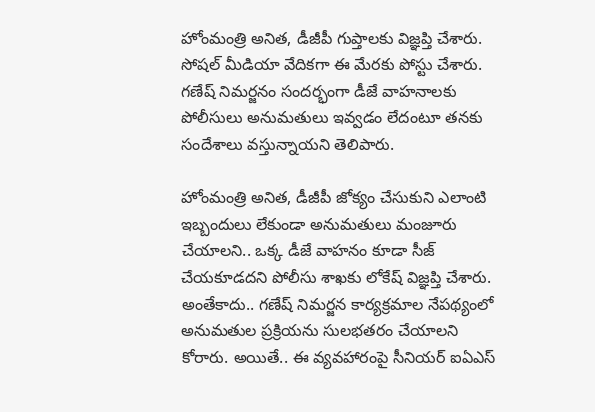హోంమంత్రి అనిత‌, డీజీపీ గుప్తాల‌కు విజ్ఞప్తి చేశారు. సోష‌ల్ మీడియా వేదిక‌గా ఈ మేర‌కు పోస్టు చేశారు. గణేష్‌ నిమర్జనం సందర్భంగా డీజే వాహనాలకు పోలీసులు అనుమతులు ఇవ్వడం లేదంటూ తనకు సందేశాలు వస్తున్నాయని తెలిపారు.

హోంమంత్రి అనిత, డీజీపీ జోక్యం చేసుకుని ఎలాంటి ఇబ్బందులు లేకుండా అనుమతులు మంజూరు చేయాలని.. ఒక్క డీజే వాహనం కూడా సీజ్‌ చేయకూడదని పోలీసు శాఖకు లోకేష్ విజ్ఞప్తి చేశారు. అంతేకాదు.. గణేష్‌ నిమర్జన కార్యక్రమాల నేపథ్యంలో అనుమతుల ప్రక్రియను సులభతరం చేయాలని కోరారు. అయితే.. ఈ వ్య‌వ‌హారంపై సీనియ‌ర్ ఐఏఎస్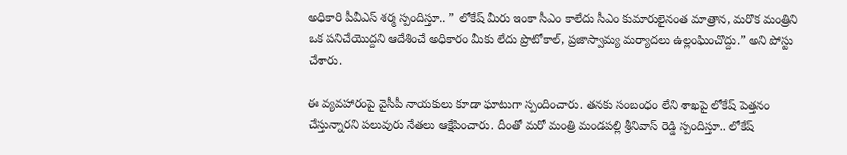అధికారి పీవీఎస్ శ‌ర్మ స్పందిస్తూ.. ” లోకేష్ మీరు ఇంకా సీఎం కాలేదు సీఎం కుమారులైనంత మాత్రాన, మరొక మంత్రిని ఒక పనిచేయొద్దని ఆదేశించే అధికారం మీకు లేదు ప్రొటోకాల్, ప్రజాస్వామ్య మర్యాదలు ఉల్లంఘించొద్దు.” అని పోస్టు చేశారు.

ఈ వ్య‌వ‌హారంపై వైసీపీ నాయ‌కులు కూడా ఘాటుగా స్పందించారు. త‌న‌కు సంబంధం లేని శాఖ‌పై లోకేష్ పెత్త‌నం చేస్తున్నార‌ని ప‌లువురు నేత‌లు ఆక్షేపించారు. దీంతో మ‌రో మంత్రి మండ‌ప‌ల్లి శ్రీనివాస్ రెడ్డి స్పందిస్తూ.. లోకేష్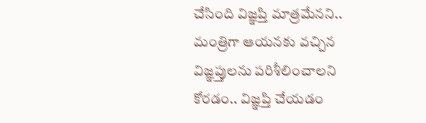చేసింది విజ్ఞ‌ప్తి మాత్ర‌మేనని.. మంత్రిగా ఆయ‌న‌కు వ‌చ్చిన విజ్ఞ‌ప్తుల‌ను ప‌రిశీలించాల‌ని కోర‌డం.. విజ్ఞ‌ప్తి చేయ‌డం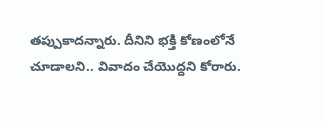త‌ప్పుకాద‌న్నారు. దీనిని భ‌క్తి కోణంలోనే చూడాల‌ని.. వివాదం చేయొద్ద‌ని కోరారు.